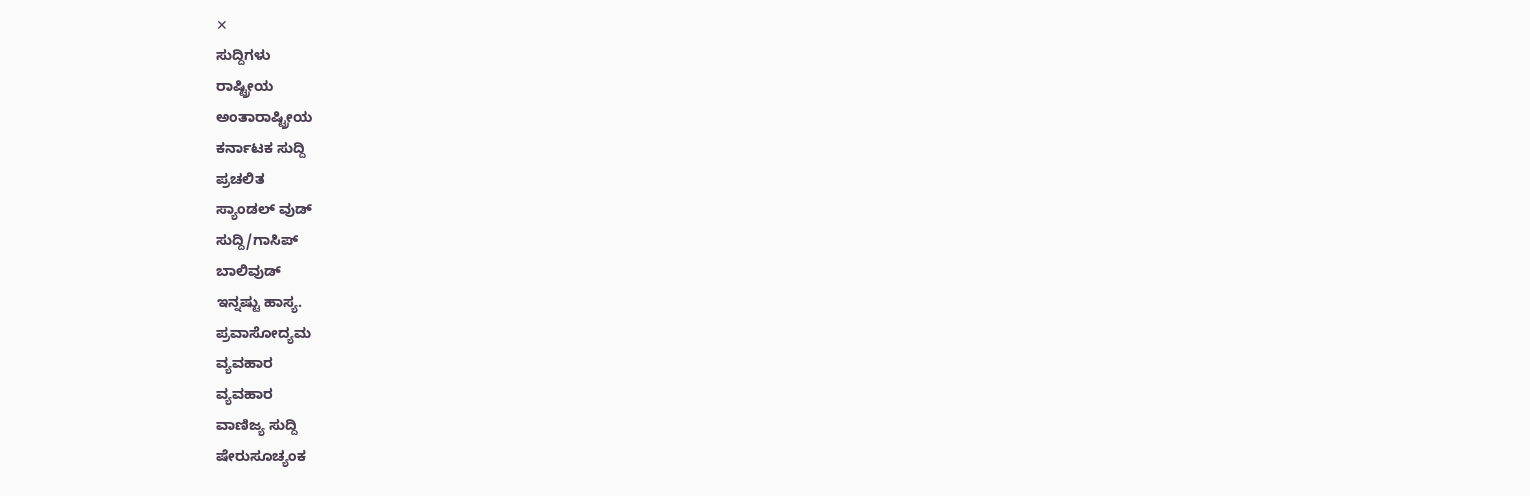✕
ಸುದ್ದಿಗಳು
ರಾಷ್ಟ್ರೀಯ
ಅಂತಾರಾಷ್ಟ್ರೀಯ
ಕರ್ನಾಟಕ ಸುದ್ದಿ
ಪ್ರಚಲಿತ
ಸ್ಯಾಂಡಲ್ ವುಡ್
ಸುದ್ದಿ/ಗಾಸಿಪ್
ಬಾಲಿವುಡ್
ಇನ್ನಷ್ಟು ಹಾಸ್ಯ.
ಪ್ರವಾಸೋದ್ಯಮ
ವ್ಯವಹಾರ
ವ್ಯವಹಾರ
ವಾಣಿಜ್ಯ ಸುದ್ದಿ
ಷೇರುಸೂಚ್ಯಂಕ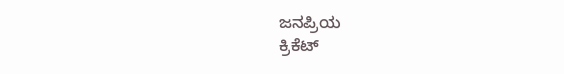ಜನಪ್ರಿಯ
ಕ್ರಿಕೆಟ್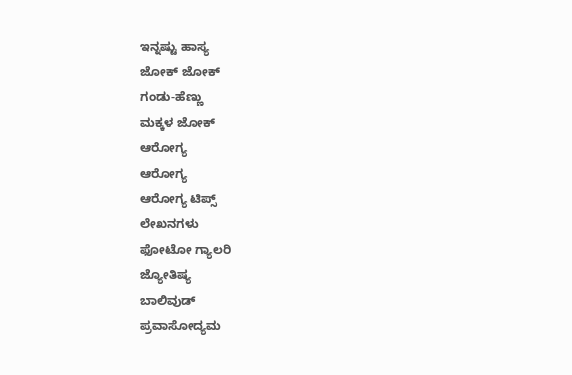ಇನ್ನಷ್ಟು ಹಾಸ್ಯ
ಜೋಕ್ ಜೋಕ್
ಗಂಡು-ಹೆಣ್ಣು
ಮಕ್ಕಳ ಜೋಕ್
ಆರೋಗ್ಯ
ಆರೋಗ್ಯ
ಆರೋಗ್ಯ ಟಿಪ್ಸ್
ಲೇಖನಗಳು
ಫೋಟೋ ಗ್ಯಾಲರಿ
ಜ್ಯೋತಿಷ್ಯ
ಬಾಲಿವುಡ್
ಪ್ರವಾಸೋದ್ಯಮ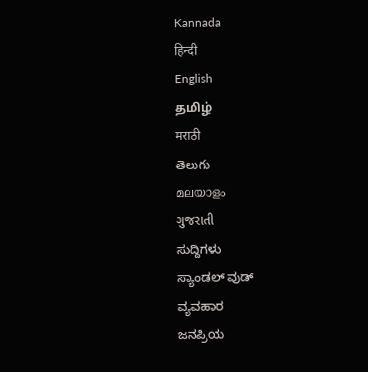Kannada
हिन्दी
English
தமிழ்
मराठी
తెలుగు
മലയാളം
ગુજરાતી
ಸುದ್ದಿಗಳು
ಸ್ಯಾಂಡಲ್ ವುಡ್
ವ್ಯವಹಾರ
ಜನಪ್ರಿಯ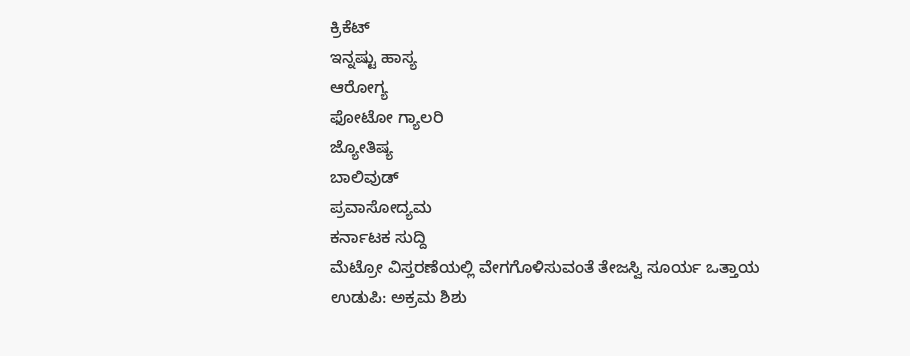ಕ್ರಿಕೆಟ್
ಇನ್ನಷ್ಟು ಹಾಸ್ಯ
ಆರೋಗ್ಯ
ಫೋಟೋ ಗ್ಯಾಲರಿ
ಜ್ಯೋತಿಷ್ಯ
ಬಾಲಿವುಡ್
ಪ್ರವಾಸೋದ್ಯಮ
ಕರ್ನಾಟಕ ಸುದ್ದಿ
ಮೆಟ್ರೋ ವಿಸ್ತರಣೆಯಲ್ಲಿ ವೇಗಗೊಳಿಸುವಂತೆ ತೇಜಸ್ವಿ ಸೂರ್ಯ ಒತ್ತಾಯ
ಉಡುಪಿ: ಅಕ್ರಮ ಶಿಶು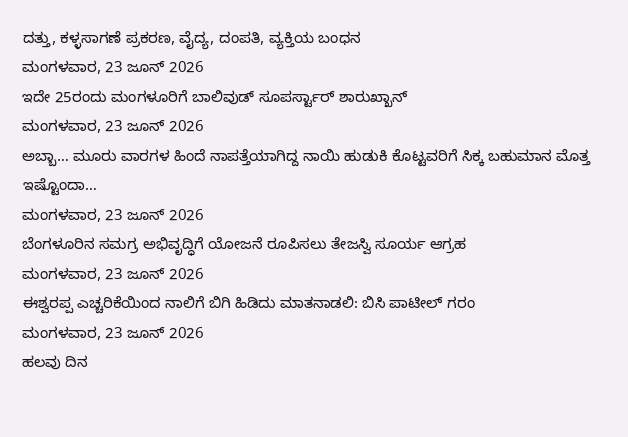ದತ್ತು, ಕಳ್ಳಸಾಗಣೆ ಪ್ರಕರಣ, ವೈದ್ಯ, ದಂಪತಿ, ವ್ಯಕ್ತಿಯ ಬಂಧನ
ಮಂಗಳವಾರ, 23 ಜೂನ್ 2026
ಇದೇ 25ರಂದು ಮಂಗಳೂರಿಗೆ ಬಾಲಿವುಡ್ ಸೂಪರ್ಸ್ಟಾರ್ ಶಾರುಖ್ಖಾನ್
ಮಂಗಳವಾರ, 23 ಜೂನ್ 2026
ಅಬ್ಬಾ… ಮೂರು ವಾರಗಳ ಹಿಂದೆ ನಾಪತ್ತೆಯಾಗಿದ್ದ ನಾಯಿ ಹುಡುಕಿ ಕೊಟ್ಟವರಿಗೆ ಸಿಕ್ಕ ಬಹುಮಾನ ಮೊತ್ತ ಇಷ್ಟೊಂದಾ…
ಮಂಗಳವಾರ, 23 ಜೂನ್ 2026
ಬೆಂಗಳೂರಿನ ಸಮಗ್ರ ಅಭಿವೃದ್ಧಿಗೆ ಯೋಜನೆ ರೂಪಿಸಲು ತೇಜಸ್ವಿ ಸೂರ್ಯ ಆಗ್ರಹ
ಮಂಗಳವಾರ, 23 ಜೂನ್ 2026
ಈಶ್ವರಪ್ಪ ಎಚ್ಚರಿಕೆಯಿಂದ ನಾಲಿಗೆ ಬಿಗಿ ಹಿಡಿದು ಮಾತನಾಡಲಿ: ಬಿಸಿ ಪಾಟೀಲ್ ಗರಂ
ಮಂಗಳವಾರ, 23 ಜೂನ್ 2026
ಹಲವು ದಿನ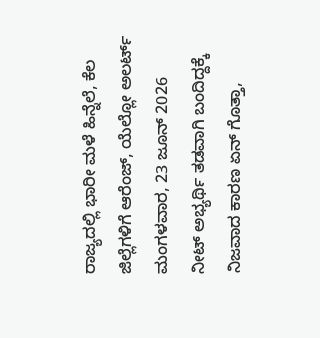ರಾಜ್ಯದಲ್ಲಿ ಭಾರೀ ಮಳೆ ಹಿನ್ನೆಲೆ, ಕೆಲ ಜಿಲ್ಲೆಗಳಿಗೆ ಆರೆಂಜ್, ಯೆಲ್ಲೋ ಅಲರ್ಟ್
ಮಂಗಳವಾರ, 23 ಜೂನ್ 2026
ನೀಟ್ ಅಭ್ಯರ್ಥಿ ತಡವಾಗಿ ಬಂದಿದ್ದಕ್ಕೆ ನಿಜವಾದ ಕಾರಣ ಏನ್ ಗೊತ್ತಾ,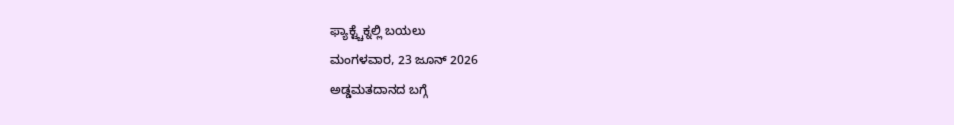ಫ್ಯಾಕ್ಟ್ಚೆಕ್ನಲ್ಲಿ ಬಯಲು
ಮಂಗಳವಾರ, 23 ಜೂನ್ 2026
ಅಡ್ಡಮತದಾನದ ಬಗ್ಗೆ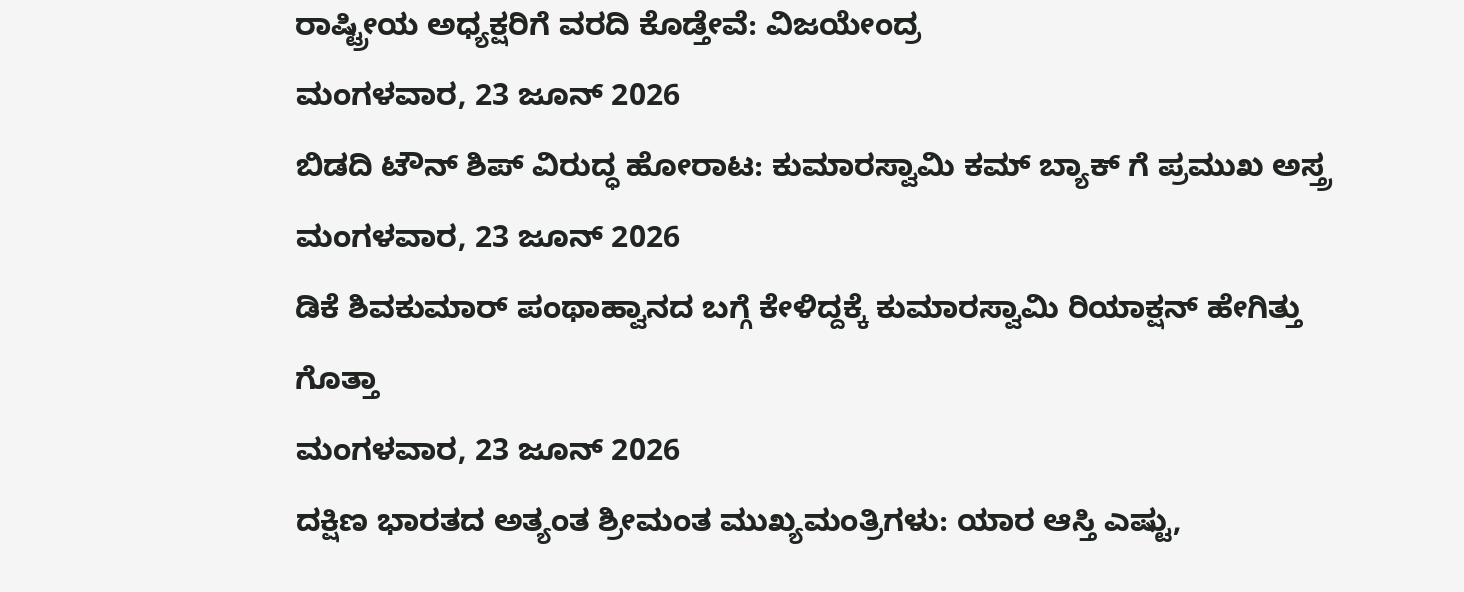ರಾಷ್ಟ್ರೀಯ ಅಧ್ಯಕ್ಷರಿಗೆ ವರದಿ ಕೊಡ್ತೇವೆ: ವಿಜಯೇಂದ್ರ
ಮಂಗಳವಾರ, 23 ಜೂನ್ 2026
ಬಿಡದಿ ಟೌನ್ ಶಿಪ್ ವಿರುದ್ಧ ಹೋರಾಟ: ಕುಮಾರಸ್ವಾಮಿ ಕಮ್ ಬ್ಯಾಕ್ ಗೆ ಪ್ರಮುಖ ಅಸ್ತ್ರ
ಮಂಗಳವಾರ, 23 ಜೂನ್ 2026
ಡಿಕೆ ಶಿವಕುಮಾರ್ ಪಂಥಾಹ್ವಾನದ ಬಗ್ಗೆ ಕೇಳಿದ್ದಕ್ಕೆ ಕುಮಾರಸ್ವಾಮಿ ರಿಯಾಕ್ಷನ್ ಹೇಗಿತ್ತು ಗೊತ್ತಾ
ಮಂಗಳವಾರ, 23 ಜೂನ್ 2026
ದಕ್ಷಿಣ ಭಾರತದ ಅತ್ಯಂತ ಶ್ರೀಮಂತ ಮುಖ್ಯಮಂತ್ರಿಗಳು: ಯಾರ ಆಸ್ತಿ ಎಷ್ಟು,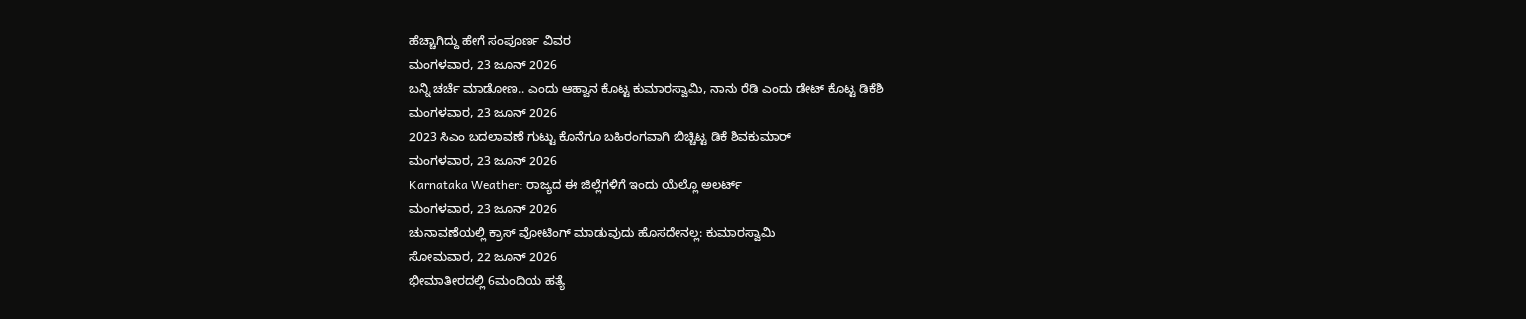ಹೆಚ್ಚಾಗಿದ್ದು ಹೇಗೆ ಸಂಪೂರ್ಣ ವಿವರ
ಮಂಗಳವಾರ, 23 ಜೂನ್ 2026
ಬನ್ನಿ ಚರ್ಚೆ ಮಾಡೋಣ.. ಎಂದು ಆಹ್ವಾನ ಕೊಟ್ಟ ಕುಮಾರಸ್ವಾಮಿ, ನಾನು ರೆಡಿ ಎಂದು ಡೇಟ್ ಕೊಟ್ಟ ಡಿಕೆಶಿ
ಮಂಗಳವಾರ, 23 ಜೂನ್ 2026
2023 ಸಿಎಂ ಬದಲಾವಣೆ ಗುಟ್ಟು ಕೊನೆಗೂ ಬಹಿರಂಗವಾಗಿ ಬಿಚ್ಚಿಟ್ಟ ಡಿಕೆ ಶಿವಕುಮಾರ್
ಮಂಗಳವಾರ, 23 ಜೂನ್ 2026
Karnataka Weather: ರಾಜ್ಯದ ಈ ಜಿಲ್ಲೆಗಳಿಗೆ ಇಂದು ಯೆಲ್ಲೊ ಅಲರ್ಟ್
ಮಂಗಳವಾರ, 23 ಜೂನ್ 2026
ಚುನಾವಣೆಯಲ್ಲಿ ಕ್ರಾಸ್ ವೋಟಿಂಗ್ ಮಾಡುವುದು ಹೊಸದೇನಲ್ಲ: ಕುಮಾರಸ್ವಾಮಿ
ಸೋಮವಾರ, 22 ಜೂನ್ 2026
ಭೀಮಾತೀರದಲ್ಲಿ 6ಮಂದಿಯ ಹತ್ಯೆ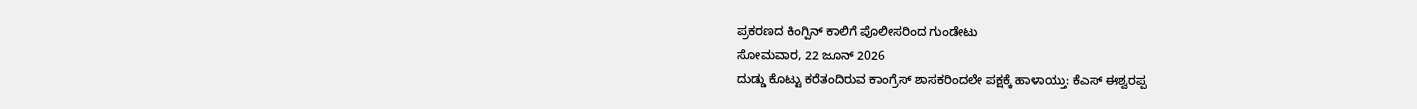ಪ್ರಕರಣದ ಕಿಂಗ್ಪಿನ್ ಕಾಲಿಗೆ ಪೊಲೀಸರಿಂದ ಗುಂಡೇಟು
ಸೋಮವಾರ, 22 ಜೂನ್ 2026
ದುಡ್ಡು ಕೊಟ್ಟು ಕರೆತಂದಿರುವ ಕಾಂಗ್ರೆಸ್ ಶಾಸಕರಿಂದಲೇ ಪಕ್ಷಕ್ಕೆ ಹಾಳಾಯ್ತು: ಕೆಎಸ್ ಈಶ್ವರಪ್ಪ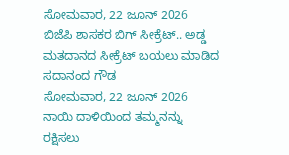ಸೋಮವಾರ, 22 ಜೂನ್ 2026
ಬಿಜೆಪಿ ಶಾಸಕರ ಬಿಗ್ ಸೀಕ್ರೆಟ್.. ಅಡ್ಡ ಮತದಾನದ ಸೀಕ್ರೆಟ್ ಬಯಲು ಮಾಡಿದ ಸದಾನಂದ ಗೌಡ
ಸೋಮವಾರ, 22 ಜೂನ್ 2026
ನಾಯಿ ದಾಳಿಯಿಂದ ತಮ್ಮನನ್ನು ರಕ್ಷಿಸಲು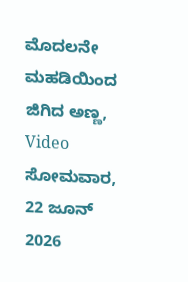ಮೊದಲನೇ ಮಹಡಿಯಿಂದ ಜಿಗಿದ ಅಣ್ಣ, Video
ಸೋಮವಾರ, 22 ಜೂನ್ 2026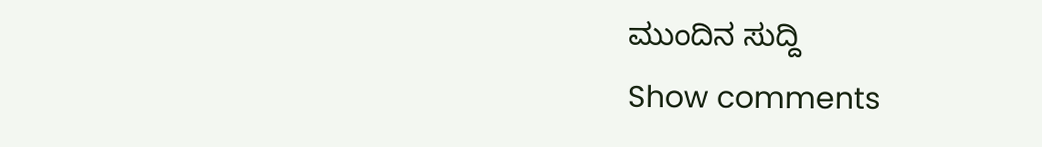ಮುಂದಿನ ಸುದ್ದಿ
Show comments